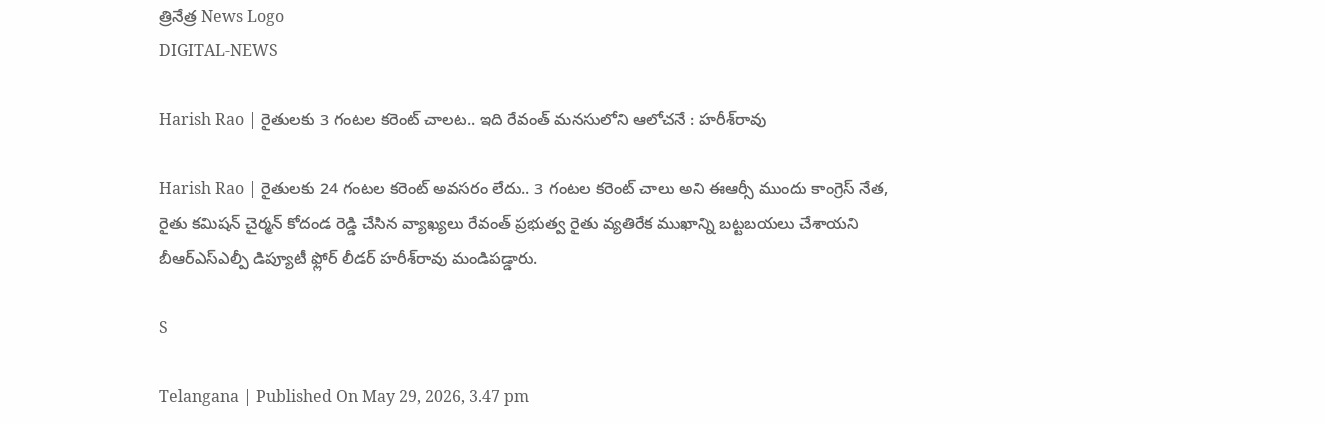త్రినేత్ర News Logo
DIGITAL-NEWS

Harish Rao | రైతుల‌కు 3 గంట‌ల క‌రెంట్ చాలట‌.. ఇది రేవంత్ మ‌న‌సులోని ఆలోచ‌నే : హ‌రీశ్‌రావు

Harish Rao | రైతులకు 24 గంటల కరెంట్ అవసరం లేదు.. 3 గంటల కరెంట్ చాలు అని ఈఆర్సీ ముందు కాంగ్రెస్ నేత, రైతు కమిషన్ చైర్మన్ కోదండ రెడ్డి చేసిన వ్యాఖ్యలు రేవంత్ ప్రభుత్వ రైతు వ్యతిరేక ముఖాన్ని బట్టబయలు చేశాయని బీఆర్ఎస్ఎల్పీ డిప్యూటీ ఫ్లోర్ లీడ‌ర్ హ‌రీశ్‌రావు మండిప‌డ్డారు.

S

Telangana | Published On May 29, 2026, 3.47 pm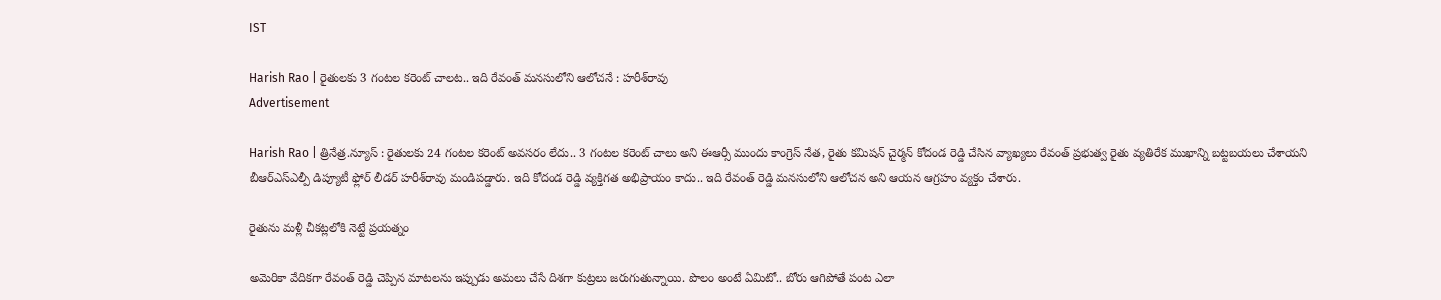IST

Harish Rao | రైతుల‌కు 3 గంట‌ల క‌రెంట్ చాలట‌.. ఇది రేవంత్ మ‌న‌సులోని ఆలోచ‌నే : హ‌రీశ్‌రావు
Advertisement

Harish Rao | త్రినేత్ర‌.న్యూస్ : రైతులకు 24 గంటల కరెంట్ అవసరం లేదు.. 3 గంటల కరెంట్ చాలు అని ఈఆర్సీ ముందు కాంగ్రెస్ నేత, రైతు కమిషన్ చైర్మన్ కోదండ రెడ్డి చేసిన వ్యాఖ్యలు రేవంత్ ప్రభుత్వ రైతు వ్యతిరేక ముఖాన్ని బట్టబయలు చేశాయని బీఆర్ఎస్ఎల్పీ డిప్యూటీ ఫ్లోర్ లీడ‌ర్ హ‌రీశ్‌రావు మండిప‌డ్డారు. ఇది కోదండ రెడ్డి వ్యక్తిగత అభిప్రాయం కాదు.. ఇది రేవంత్ రెడ్డి మనసులోని ఆలోచన అని ఆయ‌న ఆగ్ర‌హం వ్య‌క్తం చేశారు.

రైతును మళ్లీ చీకట్లలోకి నెట్టే ప్రయత్నం

అమెరికా వేదికగా రేవంత్ రెడ్డి చెప్పిన మాటలను ఇప్పుడు అమలు చేసే దిశగా కుట్రలు జరుగుతున్నాయి. పొలం అంటే ఏమిటో.. బోరు ఆగిపోతే పంట ఎలా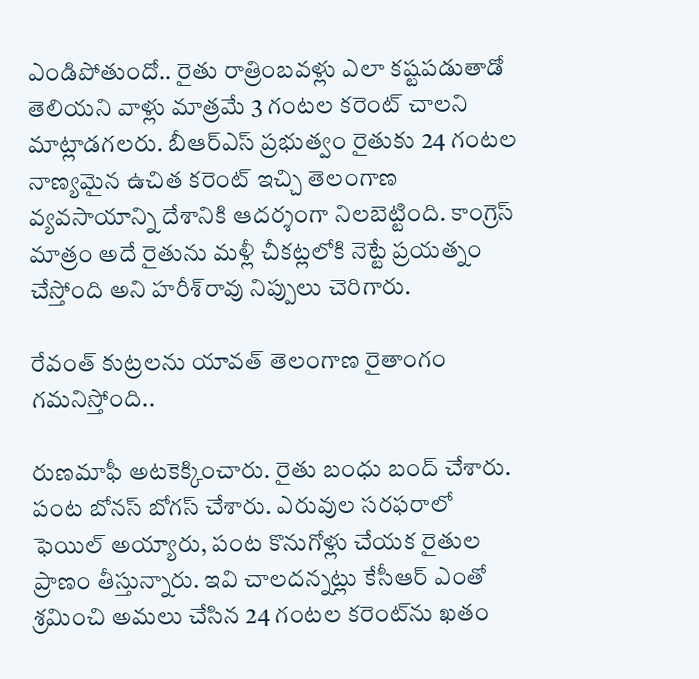ఎండిపోతుందో.. రైతు రాత్రింబవళ్లు ఎలా కష్టపడుతాడో తెలియని వాళ్లు మాత్రమే 3 గంటల కరెంట్ చాలని మాట్లాడగలరు. బీఆర్ఎస్ ప్రభుత్వం రైతుకు 24 గంటల నాణ్యమైన ఉచిత కరెంట్ ఇచ్చి తెలంగాణ వ్యవసాయాన్ని దేశానికి ఆదర్శంగా నిలబెట్టింది. కాంగ్రెస్ మాత్రం అదే రైతును మళ్లీ చీకట్లలోకి నెట్టే ప్రయత్నం చేస్తోంది అని హ‌రీశ్‌రావు నిప్పులు చెరిగారు.

రేవంత్ కుట్రలను యావత్ తెలంగాణ రైతాంగం గమనిస్తోంది..

రుణమాఫీ అటకెక్కించారు. రైతు బంధు బంద్ చేశారు. పంట బోనస్ బోగస్ చేశారు. ఎరువుల సరఫరాలో ఫెయిల్ అయ్యారు, పంట కొనుగోళ్లు చేయక రైతుల ప్రాణం తీస్తున్నారు. ఇవి చాలదన్నట్లు కేసీఆర్ ఎంతో శ్రమించి అమలు చేసిన 24 గంటల కరెంట్‌ను ఖతం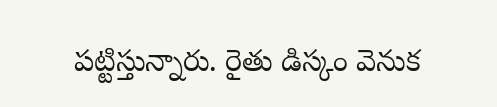పట్టిస్తున్నారు. రైతు డిస్కం వెనుక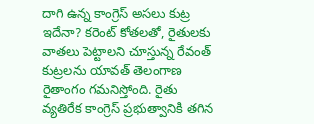దాగి ఉన్న కాంగ్రెస్ అసలు కుట్ర ఇదేనా? కరెంట్ కోతలతో, రైతులకు వాతలు పెట్టాలని చూస్తున్న రేవంత్ కుట్రలను యావత్ తెలంగాణ రైతాంగం గమనిస్తోంది. రైతు వ్యతిరేక కాంగ్రెస్ ప్రభుత్వానికి తగిన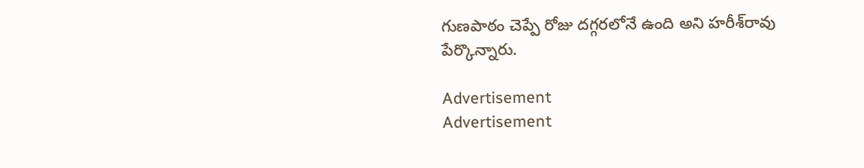గుణపాఠం చెప్పే రోజు దగ్గరలోనే ఉంది అని హ‌రీశ్‌రావు పేర్కొన్నారు.

Advertisement
Advertisement